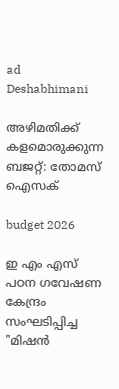ad
Deshabhimani

അഴിമതിക്ക്‌ കളമൊരുക്കുന്ന
ബജറ്റ്: തോമസ് ഐസക്

budget 2026

ഇ എം എസ് പഠന ഗവേഷണ കേന്ദ്രം സംഘടിപ്പിച്ച "മിഷന്‍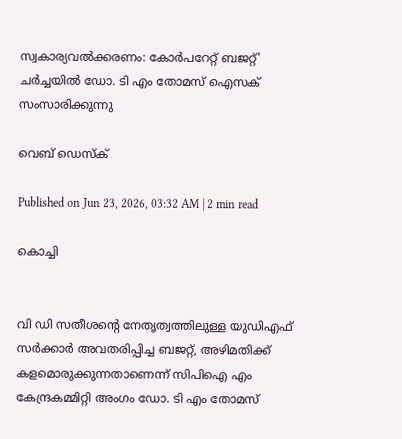സ്വകാര്യവല്‍ക്കരണം: കോര്‍പറേറ്റ് ബജറ്റ്' ചര്‍ച്ചയിൽ ഡോ. ടി എം തോമസ് ഐസക് സംസാരിക്കുന്നു

വെബ് ഡെസ്ക്

Published on Jun 23, 2026, 03:32 AM | 2 min read

കൊച്ചി


വി ഡ‍ി സതീശന്റെ നേതൃത്വത്തിലുള്ള യുഡിഎഫ് സര്‍ക്കാര്‍ അവതരിപ്പിച്ച ബജറ്റ്, അഴിമതിക്ക് കളമൊരുക്കുന്നതാണെന്ന് സിപിഐ എം കേന്ദ്രകമ്മിറ്റി അംഗം ഡോ. ടി എം തോമസ്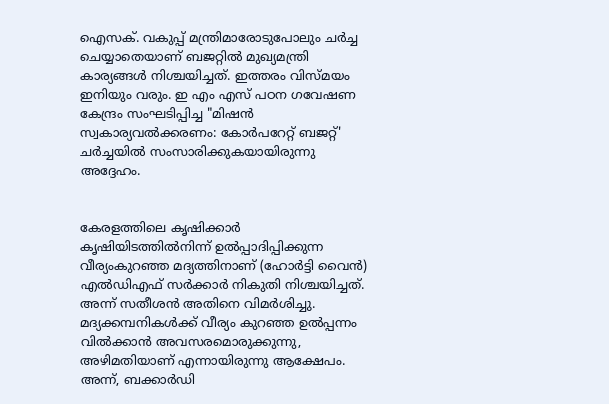ഐസക്. വകുപ്പ് മന്ത്രിമാരോടുപോലും ചര്‍ച്ച ചെയ്യാതെയാണ് ബജറ്റില്‍ മുഖ്യമന്ത്രി കാര്യങ്ങള്‍ നിശ്ചയിച്ചത്. ഇത്തരം വിസ്മയം ഇനിയും വരും. ഇ എം എസ് പഠന ഗവേഷണ കേന്ദ്രം സംഘടിപ്പിച്ച "മിഷന്‍ സ്വകാര്യവല്‍ക്കരണം: കോര്‍പറേറ്റ് ബജറ്റ്' ചര്‍ച്ചയിൽ സംസാരിക്കുകയായിരുന്നു അദ്ദേഹം.


കേരളത്തിലെ കൃഷിക്കാര്‍ കൃഷിയിടത്തില്‍നിന്ന്‌ ഉല്‍പ്പാദിപ്പിക്കുന്ന വീര്യംകുറഞ്ഞ മദ്യത്തിനാണ് (ഹോര്‍ട്ടി വൈന്‍) എല്‍ഡിഎഫ് സര്‍ക്കാര്‍ നികുതി നിശ്ചയിച്ചത്. അന്ന് സതീശന്‍ അതിനെ വിമര്‍ശിച്ചു. മദ്യക്കമ്പനികള്‍ക്ക് വീര്യം കുറഞ്ഞ ഉല്‍പ്പന്നം വില്‍ക്കാന്‍ അവസരമൊരുക്കുന്നു, അഴിമതിയാണ് എന്നായിരുന്നു ആക്ഷേപം. അന്ന്, ബക്കാര്‍ഡി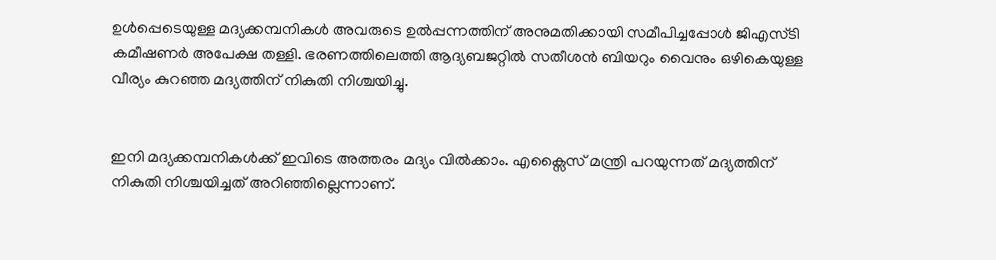ഉള്‍പ്പെടെയുള്ള മദ്യക്കമ്പനികള്‍ അവരുടെ ഉല്‍പ്പന്നത്തിന് അനുമതിക്കായി സമീപിച്ചപ്പോള്‍ ജിഎസ്ടി കമീഷണര്‍ അപേക്ഷ തള്ളി. ഭരണത്തിലെത്തി ആദ്യബജറ്റില്‍ സതീശന്‍ ബിയറും വൈനും ഒഴികെയുള്ള വീര്യം കുറഞ്ഞ മദ്യത്തിന് നികുതി നിശ്ചയിച്ചു.


ഇനി മദ്യക്കമ്പനികള്‍ക്ക് ഇവിടെ അത്തരം മദ്യം വില്‍ക്കാം. എക്സൈസ് മന്ത്രി പറയുന്നത് മദ്യത്തിന് നികുതി നിശ്ചയിച്ചത് അറിഞ്ഞില്ലെന്നാണ്.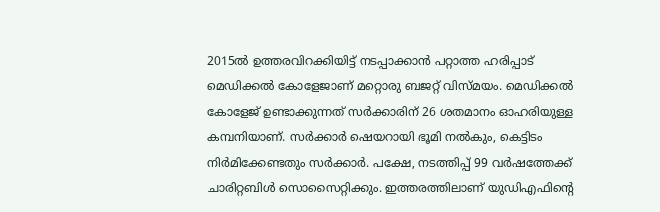2015ല്‍ ഉത്തരവിറക്കിയിട്ട് നടപ്പാക്കാന്‍ പറ്റാത്ത ഹരിപ്പാട് മെഡിക്കല്‍ കോളേജാണ് മറ്റൊരു ബജറ്റ് വിസ്മയം. മെഡിക്കല്‍ കോളേജ് ഉണ്ടാക്കുന്നത് സര്‍ക്കാരിന് 26 ശതമാനം ഓഹരിയുള്ള കമ്പനിയാണ്‌. സര്‍ക്കാര്‍ ഷെയറായി ഭൂമി നല്‍കും, കെട്ടിടം നിര്‍മിക്കേണ്ടതും സര്‍ക്കാര്‍. പക്ഷേ, നടത്തിപ്പ് 99 വര്‍ഷത്തേക്ക് ചാരിറ്റബിള്‍ സൊസൈറ്റിക്കും. ഇത്തരത്തിലാണ് യുഡിഎഫിന്റെ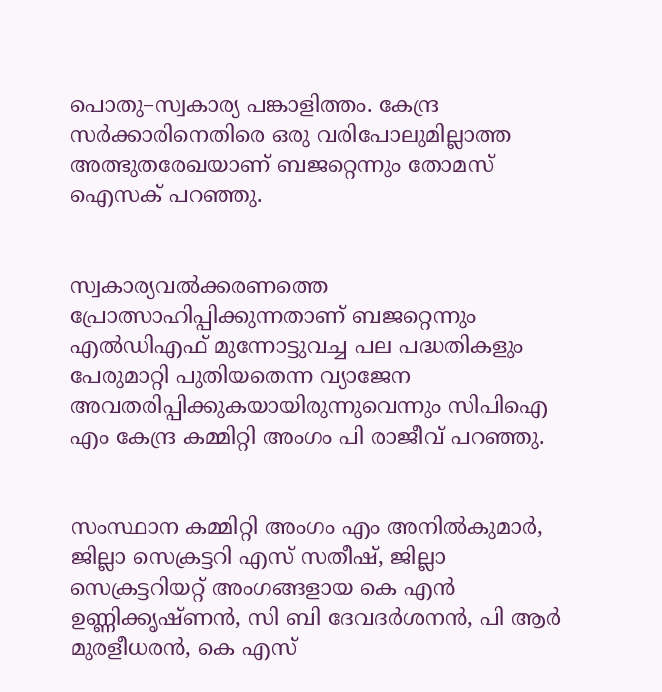പൊതു–സ്വകാര്യ പങ്കാളിത്തം. കേന്ദ്ര സര്‍ക്കാരിനെതിരെ ഒരു വരിപോലുമില്ലാത്ത അത്ഭുതരേഖയാണ് ബജറ്റെന്നും തോമസ്‌ ഐസക് പറഞ്ഞു.


സ്വകാര്യവല്‍ക്കരണത്തെ പ്രോത്സാഹിപ്പിക്കുന്നതാണ് ബജറ്റെന്നും എല്‍ഡിഎഫ് മുന്നോട്ടുവച്ച പല പദ്ധതികളും പേരുമാറ്റി പുതിയതെന്ന വ്യാജേന അവതരിപ്പിക്കുകയായിരുന്നുവെന്നും സിപിഐ എം കേന്ദ്ര കമ്മിറ്റി അംഗം പി രാജീവ് പറഞ്ഞു.


സംസ്ഥാന കമ്മിറ്റി അംഗം എം അനില്‍കുമാര്‍, ജില്ലാ സെക്രട്ടറി എസ് സതീഷ്, ജില്ലാ സെക്രട്ടറിയറ്റ്‌ അംഗങ്ങളായ കെ എന്‍ ഉണ്ണിക്കൃഷ്ണന്‍, സി ബി ദേവദര്‍ശനന്‍, പി ആര്‍ മുരളീധരന്‍, കെ എസ്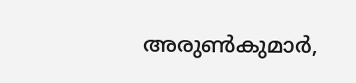അരുണ്‍കുമാര്‍,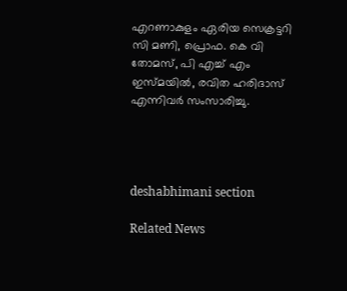എറണാകുളം ഏരിയ സെക്രട്ടറി സി മണി, പ്രൊഫ. കെ വി തോമസ്, പി എച്ച് എം ഇസ്മയില്‍, രവിത ഹരിദാസ് എന്നിവര്‍ സംസാരിച്ചു.




deshabhimani section

Related News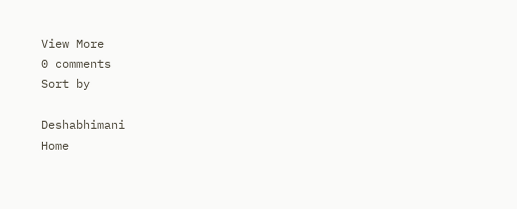View More
0 comments
Sort by

Deshabhimani
Home